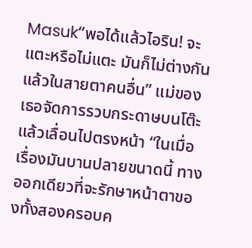Masuk“พอได้แล้วไอริน! จะแตะหรือไม่แตะ มันก็ไม่ต่างกันแล้วในสายตาคนอื่น” แม่ของเธอจัดการรวบกระดาษบนโต๊ะแล้วเลื่อนไปตรงหน้า “ในเมื่อเรื่องมันบานปลายขนาดนี้ ทางออกเดียวที่จะรักษาหน้าตาของทั้งสองครอบค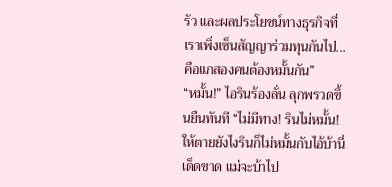รัว และผลประโยชน์ทางธุรกิจที่เราเพิ่งเซ็นสัญญาร่วมทุนกันไป... คือแกสองคนต้องหมั้นกัน”
“หมั้น!” ไอรินร้องลั่น ลุกพรวดขึ้นยืนทันที “ไม่มีทาง! รินไม่หมั้น! ให้ตายยังไงรินก็ไม่หมั้นกับไอ้บ้านี่เด็ดขาด แม่จะบ้าไป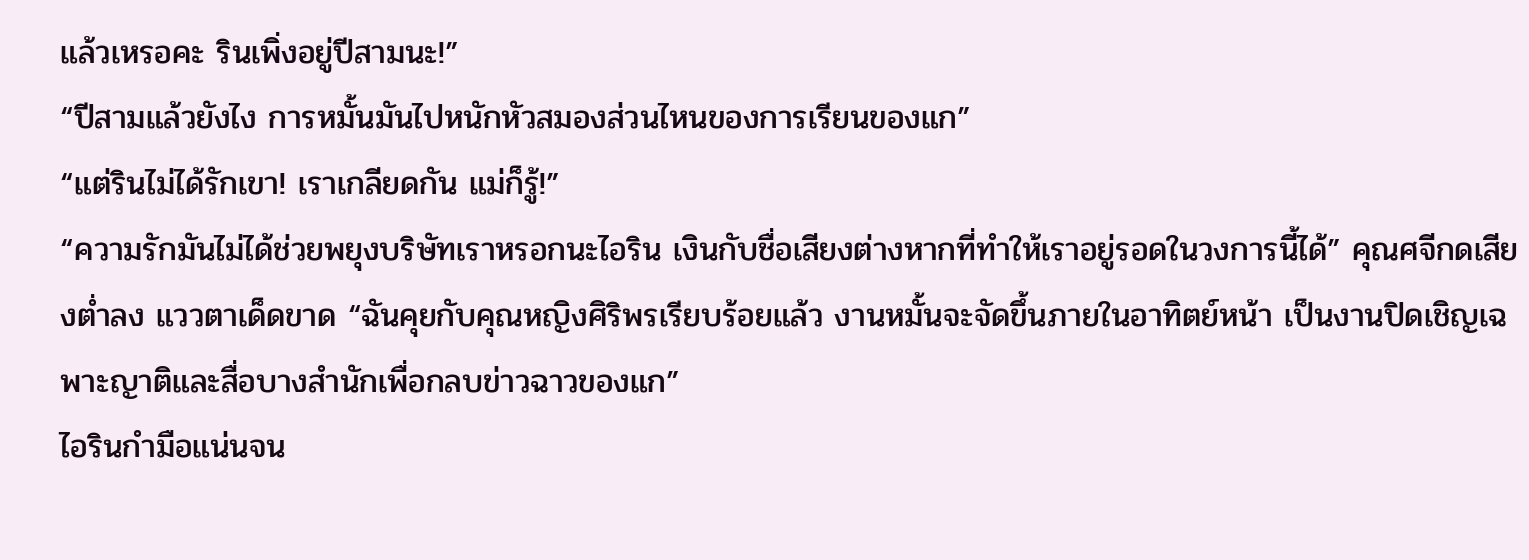แล้วเหรอคะ รินเพิ่งอยู่ปีสามนะ!”
“ปีสามแล้วยังไง การหมั้นมันไปหนักหัวสมองส่วนไหนของการเรียนของแก”
“แต่รินไม่ได้รักเขา! เราเกลียดกัน แม่ก็รู้!”
“ความรักมันไม่ได้ช่วยพยุงบริษัทเราหรอกนะไอริน เงินกับชื่อเสียงต่างหากที่ทำให้เราอยู่รอดในวงการนี้ได้” คุณศจีกดเสียงต่ำลง แววตาเด็ดขาด “ฉันคุยกับคุณหญิงศิริพรเรียบร้อยแล้ว งานหมั้นจะจัดขึ้นภายในอาทิตย์หน้า เป็นงานปิดเชิญเฉพาะญาติและสื่อบางสำนักเพื่อกลบข่าวฉาวของแก”
ไอรินกำมือแน่นจน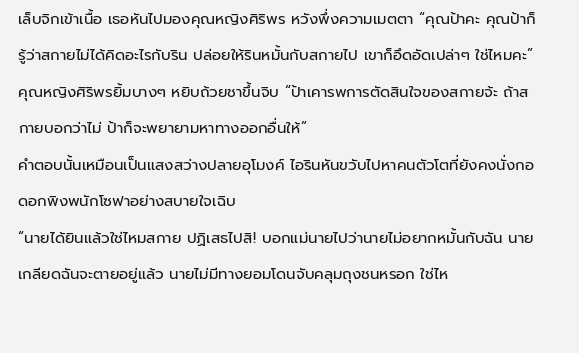เล็บจิกเข้าเนื้อ เธอหันไปมองคุณหญิงศิริพร หวังพึ่งความเมตตา “คุณป้าคะ คุณป้าก็รู้ว่าสกายไม่ได้คิดอะไรกับริน ปล่อยให้รินหมั้นกับสกายไป เขาก็อึดอัดเปล่าๆ ใช่ไหมคะ”
คุณหญิงศิริพรยิ้มบางๆ หยิบถ้วยชาขึ้นจิบ “ป้าเคารพการตัดสินใจของสกายจ้ะ ถ้าสกายบอกว่าไม่ ป้าก็จะพยายามหาทางออกอื่นให้”
คำตอบนั้นเหมือนเป็นแสงสว่างปลายอุโมงค์ ไอรินหันขวับไปหาคนตัวโตที่ยังคงนั่งกอดอกพิงพนักโซฟาอย่างสบายใจเฉิบ
“นายได้ยินแล้วใช่ไหมสกาย ปฏิเสธไปสิ! บอกแม่นายไปว่านายไม่อยากหมั้นกับฉัน นายเกลียดฉันจะตายอยู่แล้ว นายไม่มีทางยอมโดนจับคลุมถุงชนหรอก ใช่ไห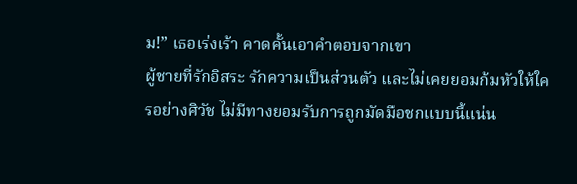ม!” เธอเร่งเร้า คาดคั้นเอาคำตอบจากเขา
ผู้ชายที่รักอิสระ รักความเป็นส่วนตัว และไม่เคยยอมก้มหัวให้ใครอย่างศิวัช ไม่มีทางยอมรับการถูกมัดมือชกแบบนี้แน่น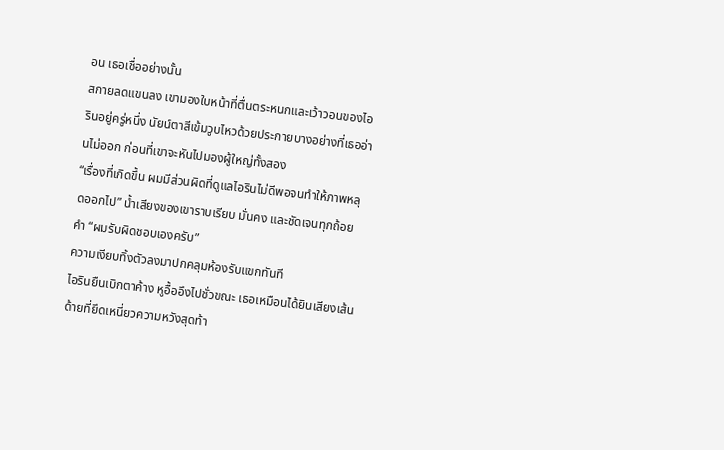อน เธอเชื่ออย่างนั้น
สกายลดแขนลง เขามองใบหน้าที่ตื่นตระหนกและเว้าวอนของไอรินอยู่ครู่หนึ่ง นัยน์ตาสีเข้มวูบไหวด้วยประกายบางอย่างที่เธออ่านไม่ออก ก่อนที่เขาจะหันไปมองผู้ใหญ่ทั้งสอง
“เรื่องที่เกิดขึ้น ผมมีส่วนผิดที่ดูแลไอรินไม่ดีพอจนทำให้ภาพหลุดออกไป” น้ำเสียงของเขาราบเรียบ มั่นคง และชัดเจนทุกถ้อยคำ “ผมรับผิดชอบเองครับ”
ความเงียบทิ้งตัวลงมาปกคลุมห้องรับแขกทันที
ไอรินยืนเบิกตาค้าง หูอื้ออึงไปชั่วขณะ เธอเหมือนได้ยินเสียงเส้นด้ายที่ยึดเหนี่ยวความหวังสุดท้า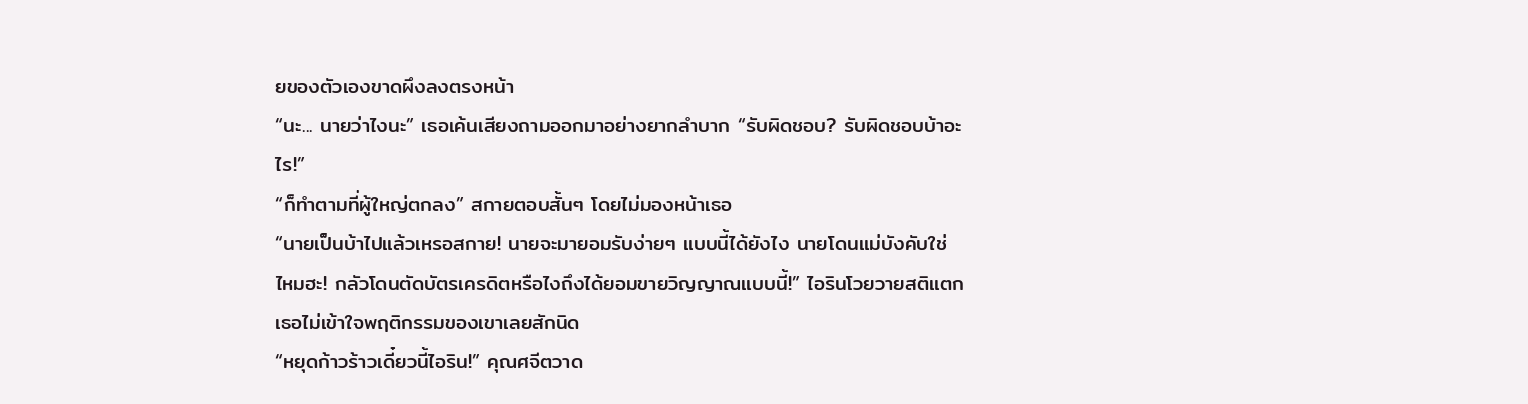ยของตัวเองขาดผึงลงตรงหน้า
“นะ... นายว่าไงนะ” เธอเค้นเสียงถามออกมาอย่างยากลำบาก “รับผิดชอบ? รับผิดชอบบ้าอะไร!”
“ก็ทำตามที่ผู้ใหญ่ตกลง” สกายตอบสั้นๆ โดยไม่มองหน้าเธอ
“นายเป็นบ้าไปแล้วเหรอสกาย! นายจะมายอมรับง่ายๆ แบบนี้ได้ยังไง นายโดนแม่บังคับใช่ไหมฮะ! กลัวโดนตัดบัตรเครดิตหรือไงถึงได้ยอมขายวิญญาณแบบนี้!” ไอรินโวยวายสติแตก เธอไม่เข้าใจพฤติกรรมของเขาเลยสักนิด
“หยุดก้าวร้าวเดี๋ยวนี้ไอริน!” คุณศจีตวาด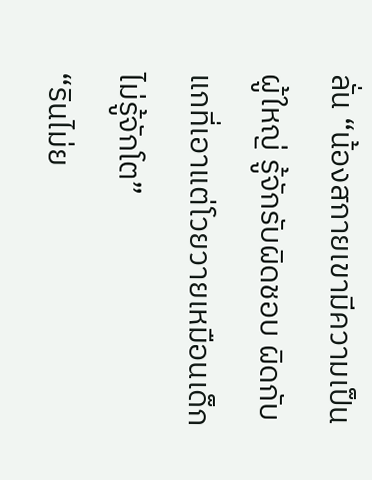ลั่น “น้องสกายเขามีความเป็นผู้ใหญ่ รู้จักรับผิดชอบ ผิดกับแกที่เอาแต่โวยวายเหมือนเด็กไม่รู้จักโต”
“รินไม่ย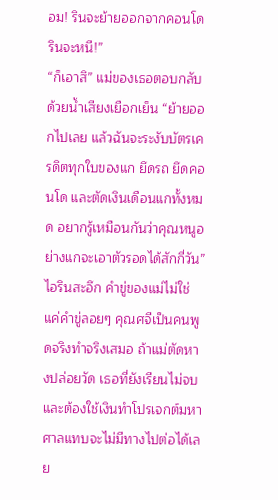อม! รินจะย้ายออกจากคอนโด รินจะหนี!”
“ก็เอาสิ” แม่ของเธอตอบกลับด้วยน้ำเสียงเยือกเย็น “ย้ายออกไปเลย แล้วฉันจะระงับบัตรเครดิตทุกใบของแก ยึดรถ ยึดคอนโด และตัดเงินเดือนแกทั้งหมด อยากรู้เหมือนกันว่าคุณหนูอย่างแกจะเอาตัวรอดได้สักกี่วัน”
ไอรินสะอึก คำขู่ของแม่ไม่ใช่แค่คำขู่ลอยๆ คุณศจีเป็นคนพูดจริงทำจริงเสมอ ถ้าแม่ตัดหางปล่อยวัด เธอที่ยังเรียนไม่จบและต้องใช้เงินทำโปรเจกต์มหาศาลแทบจะไม่มีทางไปต่อได้เลย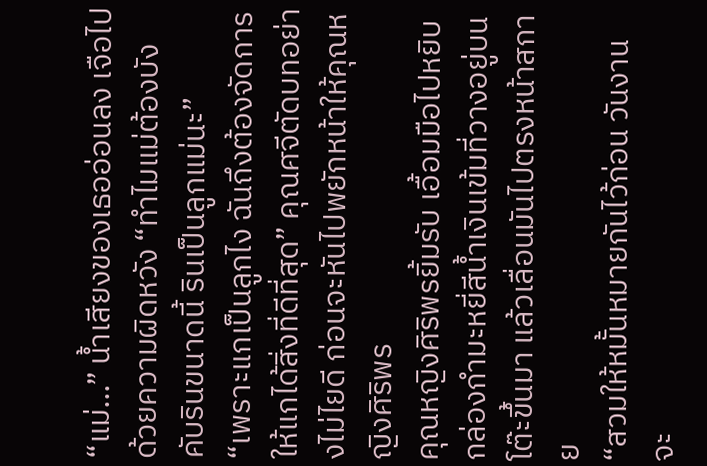“แม่...” น้ำเสียงของเธออ่อนลง เจือไปด้วยความผิดหวัง “ทำไมแม่ต้องบังคับรินขนาดนี้ รินเป็นลูกแม่นะ”
“เพราะแกเป็นลูกไง ฉันถึงต้องจัดการให้แกได้สิ่งที่ดีที่สุด” คุณศจีตัดบทอย่างไม่ไยดี ก่อนจะหันไปพยักหน้าให้คุณหญิงศิริพร
คุณหญิงศิริพรยิ้มรับ เอื้อมมือไปหยิบกล่องกำมะหยี่สีน้ำเงินเข้มที่วางอยู่บนโต๊ะขึ้นมา แล้วเลื่อนมันไปตรงหน้าสกาย
“สวมให้หมั้นหมายกันไว้ก่อน วันงานจะ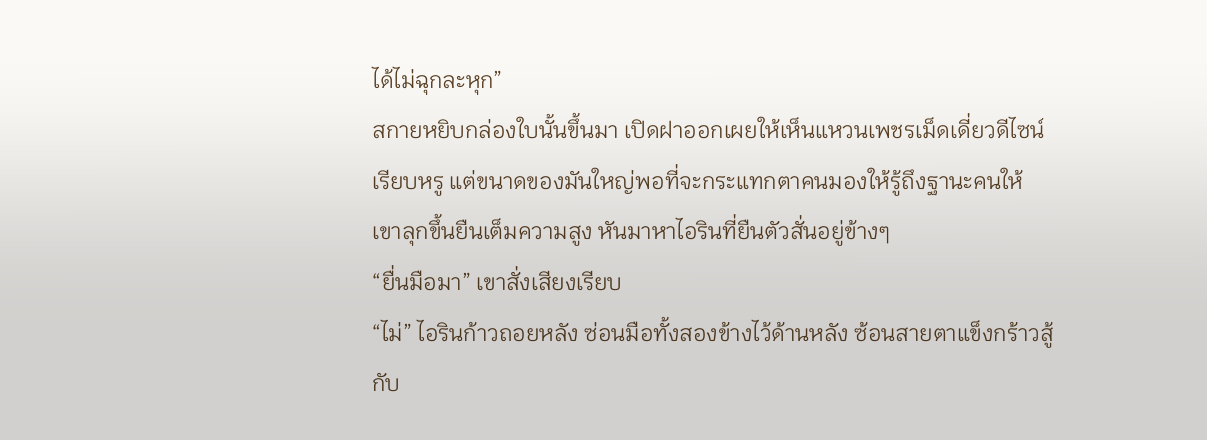ได้ไม่ฉุกละหุก”
สกายหยิบกล่องใบนั้นขึ้นมา เปิดฝาออกเผยให้เห็นแหวนเพชรเม็ดเดี่ยวดีไซน์เรียบหรู แต่ขนาดของมันใหญ่พอที่จะกระแทกตาคนมองให้รู้ถึงฐานะคนให้
เขาลุกขึ้นยืนเต็มความสูง หันมาหาไอรินที่ยืนตัวสั่นอยู่ข้างๆ
“ยื่นมือมา” เขาสั่งเสียงเรียบ
“ไม่” ไอรินก้าวถอยหลัง ซ่อนมือทั้งสองข้างไว้ด้านหลัง ซ้อนสายตาแข็งกร้าวสู้กับ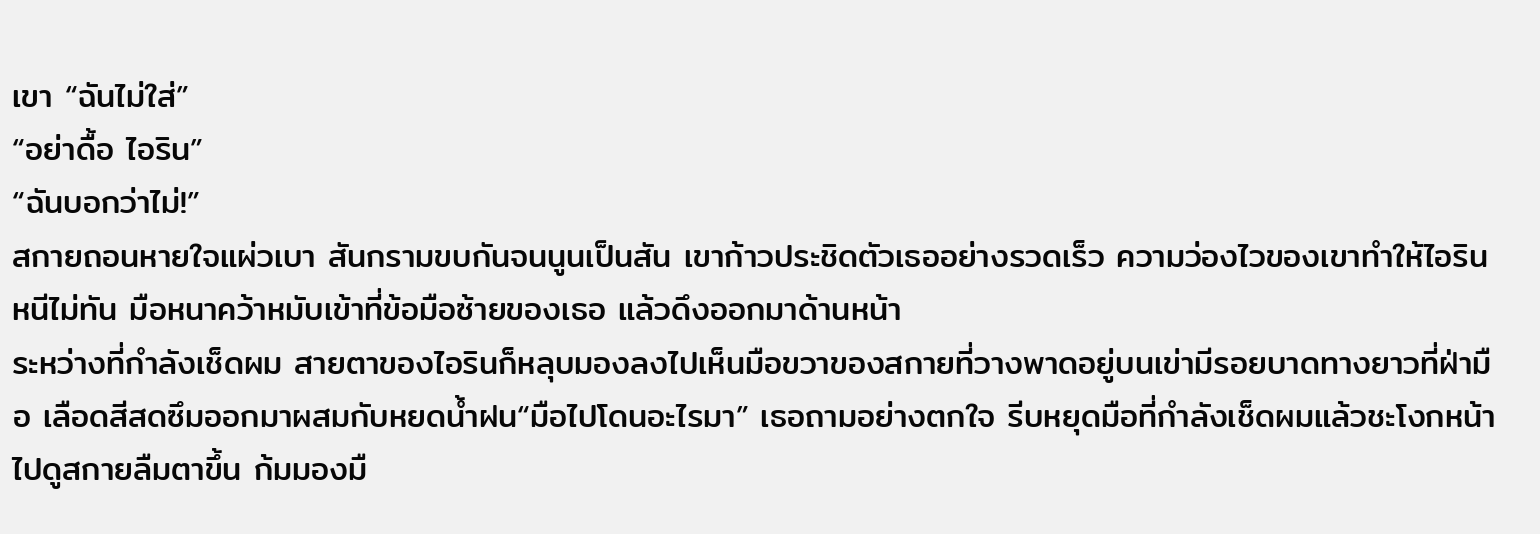เขา “ฉันไม่ใส่”
“อย่าดื้อ ไอริน”
“ฉันบอกว่าไม่!”
สกายถอนหายใจแผ่วเบา สันกรามขบกันจนนูนเป็นสัน เขาก้าวประชิดตัวเธออย่างรวดเร็ว ความว่องไวของเขาทำให้ไอรินหนีไม่ทัน มือหนาคว้าหมับเข้าที่ข้อมือซ้ายของเธอ แล้วดึงออกมาด้านหน้า
ระหว่างที่กำลังเช็ดผม สายตาของไอรินก็หลุบมองลงไปเห็นมือขวาของสกายที่วางพาดอยู่บนเข่ามีรอยบาดทางยาวที่ฝ่ามือ เลือดสีสดซึมออกมาผสมกับหยดน้ำฝน“มือไปโดนอะไรมา” เธอถามอย่างตกใจ รีบหยุดมือที่กำลังเช็ดผมแล้วชะโงกหน้าไปดูสกายลืมตาขึ้น ก้มมองมื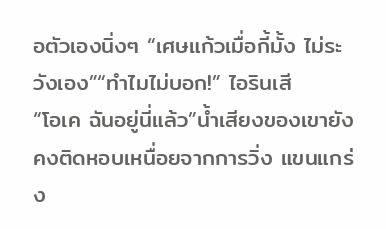อตัวเองนิ่งๆ “เศษแก้วเมื่อกี้มั้ง ไม่ระวังเอง”“ทำไมไม่บอก!” ไอรินเสี
“โอเค ฉันอยู่นี่แล้ว”น้ำเสียงของเขายังคงติดหอบเหนื่อยจากการวิ่ง แขนแกร่ง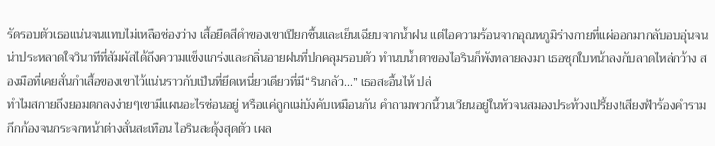รัดรอบตัวเธอแน่นจนแทบไม่เหลือช่องว่าง เสื้อยืดสีดำของเขาเปียกชื้นและเย็นเฉียบจากน้ำฝน แต่ไอความร้อนจากอุณหภูมิร่างกายที่แผ่ออกมากลับอบอุ่นจนน่าประหลาดใจวินาทีที่สัมผัสได้ถึงความแข็งแกร่งและกลิ่นอายฝนที่ปกคลุมรอบตัว ทำนบน้ำตาของไอรินก็พังทลายลงมา เธอซุกใบหน้าลงกับลาดไหล่กว้าง สองมือที่เคยสั่นกำเสื้อของเขาไว้แน่นราวกับเป็นที่ยึดเหนี่ยวเดียวที่มี“รินกลัว...” เธอสะอื้นไห้ ปล่
ทำไมสกายถึงยอมตกลงง่ายๆเขามีแผนอะไรซ่อนอยู่ หรือแค่ถูกแม่บังคับเหมือนกัน คำถามพวกนี้วนเวียนอยู่ในหัวจนสมองประท้วงเปรี้ยง!เสียงฟ้าร้องคำรามกึกก้องจนกระจกหน้าต่างสั่นสะเทือน ไอรินสะดุ้งสุดตัว เผล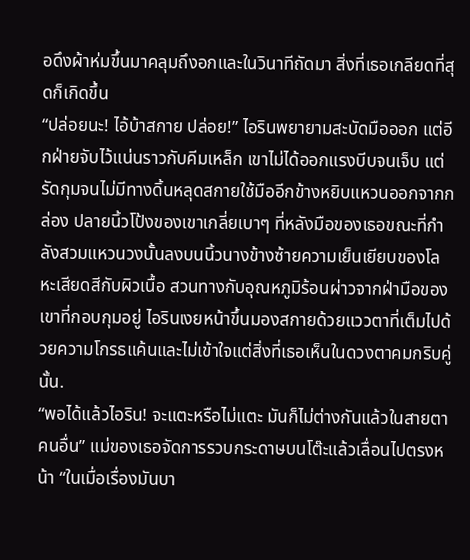อดึงผ้าห่มขึ้นมาคลุมถึงอกและในวินาทีถัดมา สิ่งที่เธอเกลียดที่สุดก็เกิดขึ้น
“ปล่อยนะ! ไอ้บ้าสกาย ปล่อย!” ไอรินพยายามสะบัดมือออก แต่อีกฝ่ายจับไว้แน่นราวกับคีมเหล็ก เขาไม่ได้ออกแรงบีบจนเจ็บ แต่รัดกุมจนไม่มีทางดิ้นหลุดสกายใช้มืออีกข้างหยิบแหวนออกจากกล่อง ปลายนิ้วโป้งของเขาเกลี่ยเบาๆ ที่หลังมือของเธอขณะที่กำลังสวมแหวนวงนั้นลงบนนิ้วนางข้างซ้ายความเย็นเยียบของโลหะเสียดสีกับผิวเนื้อ สวนทางกับอุณหภูมิร้อนผ่าวจากฝ่ามือของเขาที่กอบกุมอยู่ ไอรินเงยหน้าขึ้นมองสกายด้วยแววตาที่เต็มไปด้วยความโกรธแค้นและไม่เข้าใจแต่สิ่งที่เธอเห็นในดวงตาคมกริบคู่นั้น.
“พอได้แล้วไอริน! จะแตะหรือไม่แตะ มันก็ไม่ต่างกันแล้วในสายตาคนอื่น” แม่ของเธอจัดการรวบกระดาษบนโต๊ะแล้วเลื่อนไปตรงหน้า “ในเมื่อเรื่องมันบา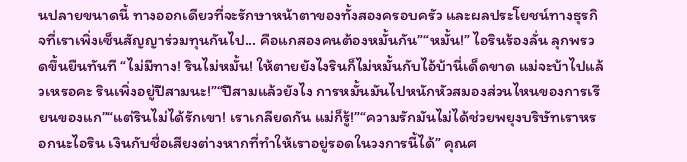นปลายขนาดนี้ ทางออกเดียวที่จะรักษาหน้าตาของทั้งสองครอบครัว และผลประโยชน์ทางธุรกิจที่เราเพิ่งเซ็นสัญญาร่วมทุนกันไป... คือแกสองคนต้องหมั้นกัน”“หมั้น!” ไอรินร้องลั่น ลุกพรวดขึ้นยืนทันที “ไม่มีทาง! รินไม่หมั้น! ให้ตายยังไงรินก็ไม่หมั้นกับไอ้บ้านี่เด็ดขาด แม่จะบ้าไปแล้วเหรอคะ รินเพิ่งอยู่ปีสามนะ!”“ปีสามแล้วยังไง การหมั้นมันไปหนักหัวสมองส่วนไหนของการเรียนของแก”“แต่รินไม่ได้รักเขา! เราเกลียดกัน แม่ก็รู้!”“ความรักมันไม่ได้ช่วยพยุงบริษัทเราหรอกนะไอริน เงินกับชื่อเสียงต่างหากที่ทำให้เราอยู่รอดในวงการนี้ได้” คุณศ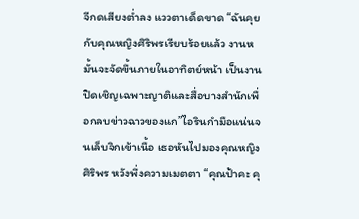จีกดเสียงต่ำลง แววตาเด็ดขาด “ฉันคุยกับคุณหญิงศิริพรเรียบร้อยแล้ว งานหมั้นจะจัดขึ้นภายในอาทิตย์หน้า เป็นงานปิดเชิญเฉพาะญาติและสื่อบางสำนักเพื่อกลบข่าวฉาวของแก”ไอรินกำมือแน่นจนเล็บจิกเข้าเนื้อ เธอหันไปมองคุณหญิงศิริพร หวังพึ่งความเมตตา “คุณป้าคะ คุ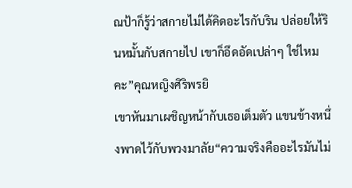ณป้าก็รู้ว่าสกายไม่ได้คิดอะไรกับริน ปล่อยให้รินหมั้นกับสกายไป เขาก็อึดอัดเปล่าๆ ใช่ไหมคะ”คุณหญิงศิริพรยิ
เขาหันมาเผชิญหน้ากับเธอเต็มตัว แขนข้างหนึ่งพาดไว้กับพวงมาลัย“ความจริงคืออะไรมันไม่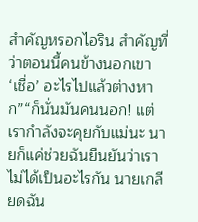สำคัญหรอกไอริน สำคัญที่ว่าตอนนี้คนข้างนอกเขา ‘เชื่อ’ อะไรไปแล้วต่างหาก”“ก็นั่นมันคนนอก! แต่เรากำลังจะคุยกับแม่นะ นายก็แค่ช่วยฉันยืนยันว่าเราไม่ได้เป็นอะไรกัน นายเกลียดฉัน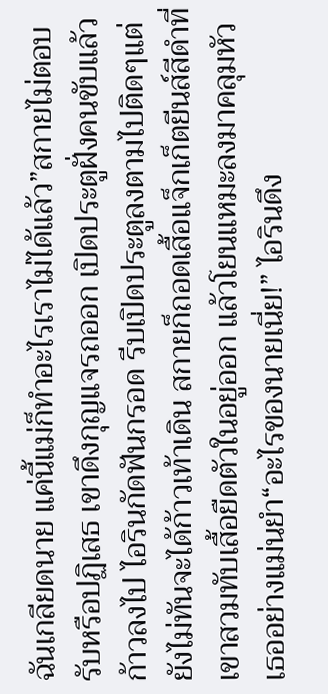ฉันเกลียดนาย แค่นี้แม่ก็ทำอะไรเราไม่ได้แล้ว”สกายไม่ตอบรับหรือปฏิเสธ เขาดึงกุญแจรถออก เปิดประตูฝั่งคนขับแล้วก้าวลงไป ไอรินกัดฟันกรอด รีบเปิดประตูลงตามไปติดๆแต่ยังไม่ทันจะได้ก้าวเท้าเดิน สกายก็ถอดเสื้อแจ็กเก็ตยีนส์สีดำที่เขาสวมทับเสื้อยืดตัวในอยู่ออก แล้วโยนแหมะลงมาคลุมหัวเธออย่างแม่นยำ“อะไรของนายเนี่ย!” ไอรินดึง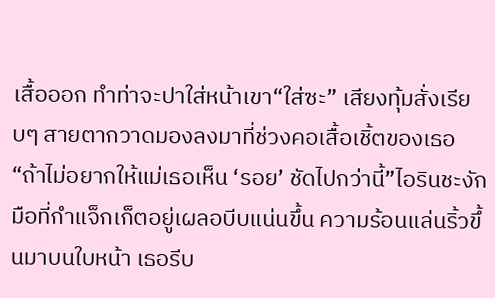เสื้อออก ทำท่าจะปาใส่หน้าเขา“ใส่ซะ” เสียงทุ้มสั่งเรียบๆ สายตากวาดมองลงมาที่ช่วงคอเสื้อเชิ้ตของเธอ “ถ้าไม่อยากให้แม่เธอเห็น ‘รอย’ ชัดไปกว่านี้”ไอรินชะงัก มือที่กำแจ็กเก็ตอยู่เผลอบีบแน่นขึ้น ความร้อนแล่นริ้วขึ้นมาบนใบหน้า เธอรีบ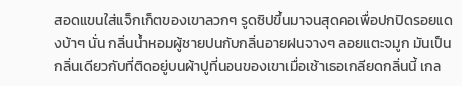สอดแขนใส่แจ็กเก็ตของเขาลวกๆ รูดซิปขึ้นมาจนสุดคอเพื่อปกปิดรอยแดงบ้าๆ นั่น กลิ่นน้ำหอมผู้ชายปนกับกลิ่นอายฝนจางๆ ลอยแตะจมูก มันเป็นกลิ่นเดียวกับที่ติดอยู่บนผ้าปูที่นอนของเขาเมื่อเช้าเธอเกลียดกลิ่นนี้ เกล